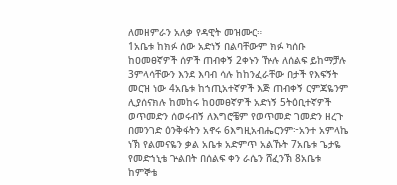ለመዘምራን አለቃ የዳዊት መዝሙር።
1አቤቱ ከክፉ ሰው አድነኝ በልባቸውም ክፉ ካሰቡ ከዐመፀኛዎች ሰዎች ጠብቀኝ 2ቀኑን ዅሉ ለሰልፍ ይከማቻሉ 3ምላሳቸውን እንደ እባብ ሳሉ ከከንፈራቸው በታች የእፍኝት መርዝ ነው 4አቤቱ ከኀጢአተኛዎች እጅ ጠብቀኝ ርምጃዬንም ሊያሰናክሉ ከመከሩ ከዐመፀኛዎች አድነኝ 5ትዕቢተኛዎች ወጥመድን ሰወሩብኝ ለእግሮቼም የወጥመድ ገመድን ዘረጉ በመንገድ ዕንቅፋትን አኖሩ 6እግዚአብሔርንም፦አንተ አምላኬ ነኽ የልመናዬን ቃል አቤቱ አድምጥ አልኹት 7አቤቱ ጌታዬ የመድኀኒቴ ጕልበት በሰልፍ ቀን ራሴን ሸፈንኽ 8አቤቱ ከምኞቴ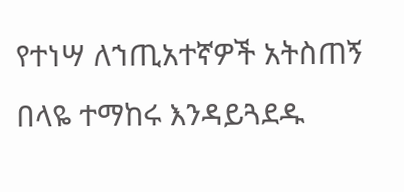የተነሣ ለኀጢአተኛዎች አትስጠኝ በላዬ ተማከሩ እንዳይጓደዱ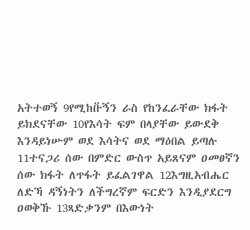አትተወኝ 9የሚከቡ፟ኝን ራስ የከንፈራቸው ክፋት ይክደናቸው 10የእሳት ፍም በላያቸው ይውደቅ እንዳይነሡም ወደ እሳትና ወደ ማዕበል ይጣሉ 11ተናጋሪ ሰው በምድር ውስጥ አይጸናም ዐመፀኛን ሰው ክፋት ለጥፋት ይፈልገዋል 12እግዚአብሔር ለድኻ ዳኝነትን ለችግረኛም ፍርድን እንዲያደርግ ዐወቅኹ 13ጻድቃንም በእውነት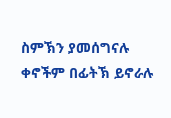ስምኽን ያመሰግናሉ ቀኖችም በፊትኽ ይኖራሉ